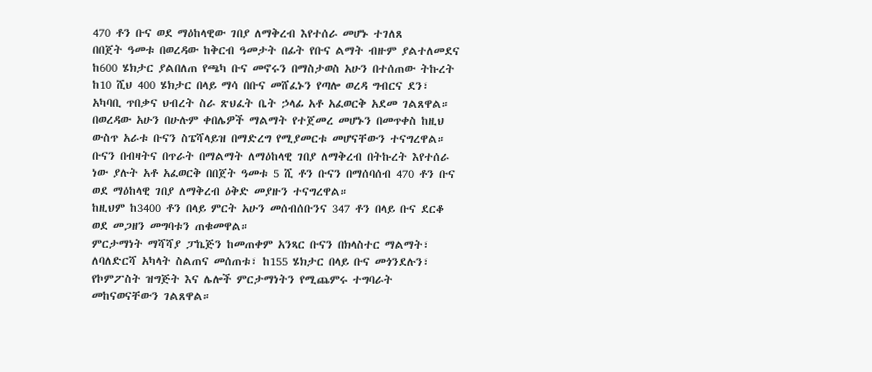470 ቶን ቡና ወደ ማዕከላዊው ገበያ ለማቅረብ እየተሰራ መሆኑ ተገለጸ
በበጀት ዓመቱ በወረዳው ከቅርብ ዓመታት በፊት የቡና ልማት ብዙም ያልተለመደና ከ600 ሄክታር ያልበለጠ የጫካ ቡና መኖሩን በማስታወስ አሁን በተሰጠው ትኩረት ከ10 ሺህ 400 ሄክታር በላይ ማሳ በቡና መሸፈኑን የጣሎ ወረዳ ግብርና ደን፣ አካባቢ ጥበቃና ህብረት ስራ ጽህፈት ቤት ኃላፊ አቶ አፈወርቅ አደመ ገልጸዋል።
በወረዳው አሁን በሁሉም ቀበሌዎች ማልማት የተጀመረ መሆኑን በመጥቀስ ከዚህ ውስጥ አራቱ ቡናን ስፔሻላይዝ በማድረግ የሚያመርቱ መሆናቸውን ተናግረዋል።
ቡናን በብዛትና በጥራት በማልማት ለማዕከላዊ ገበያ ለማቅረብ በትኩረት እየተሰራ ነው ያሉት አቶ አፈወርቅ በበጀት ዓመቱ 5 ሺ ቶን ቡናን በማሰባሰብ 470 ቶን ቡና ወደ ማዕከላዊ ገበያ ለማቅረብ ዕቅድ መያዙን ተናግረዋል።
ከዚህም ከ3400 ቶን በላይ ምርት አሁን መሰብሰቡንና 347 ቶን በላይ ቡና ደርቆ ወደ መጋዘን መግባቱን ጠቁመዋል።
ምርታማነት ማሻሻያ ፓኬጅን ከመጠቀም አንጻር ቡናን በክላስተር ማልማት፣ ለባለድርሻ አካላት ስልጠና መሰጠቱ፣ ከ155 ሄክታር በላይ ቡና መጎንደሉን፣ የኮምፖስት ዝግጅት እና ሌሎች ምርታማነትን የሚጨምሩ ተግባራት መከናወናቸውን ገልጸዋል።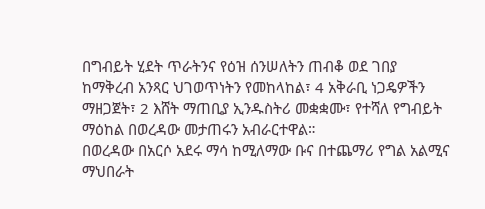በግብይት ሂደት ጥራትንና የዕዝ ሰንሠለትን ጠብቆ ወደ ገበያ ከማቅረብ አንጻር ህገወጥነትን የመከላከል፣ 4 አቅራቢ ነጋዴዎችን ማዘጋጀት፣ 2 እሸት ማጠቢያ ኢንዱስትሪ መቋቋሙ፣ የተሻለ የግብይት ማዕከል በወረዳው መታጠሩን አብራርተዋል።
በወረዳው በአርሶ አደሩ ማሳ ከሚለማው ቡና በተጨማሪ የግል አልሚና ማህበራት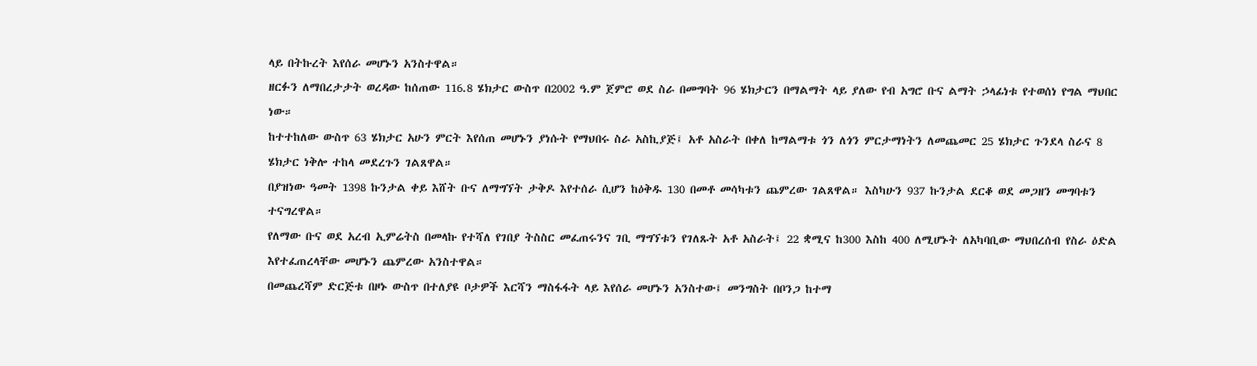ላይ በትኩረት እየሰራ መሆኑን አንስተዋል።
ዘርፉን ለማበረታታት ወረዳው ከሰጠው 116.8 ሄክታር ውስጥ በ2002 ዓ.ም ጀምሮ ወደ ስራ በመግባት 96 ሄክታርን በማልማት ላይ ያለው የብ አግሮ ቡና ልማት ኃላፊነቱ የተወሰነ የግል ማህበር ነው።
ከተተከለው ውስጥ 63 ሄክታር አሁን ምርት እየሰጠ መሆኑን ያነሱት የማህበሩ ስራ አስኪያጅ፤ አቶ አስራት በቀለ ከማልማቱ ጎን ለጎን ምርታማነትን ለመጨመር 25 ሄክታር ጉንደላ ስራና 8 ሄክታር ነቅሎ ተከላ መደረጉን ገልጸዋል።
በያዝነው ዓመት 1398 ኩንታል ቀይ እሸት ቡና ለማግኘት ታቅዶ እየተሰራ ሲሆን ከዕቅዱ 130 በመቶ መሳካቱን ጨምረው ገልጸዋል። እስካሁን 937 ኩንታል ደርቆ ወደ መጋዘን መግባቱን ተናግረዋል።
የለማው ቡና ወደ አረብ ኢምሬትስ በመላኩ የተሻለ የገበያ ትስስር መፈጠሩንና ገቢ ማግኘቱን የገለጹት አቶ አስራት፤ 22 ቋሚና ከ300 እስከ 400 ለሚሆኑት ለአካባቢው ማህበረሰብ የስራ ዕድል እየተፈጠረላቸው መሆኑን ጨምረው አንስተዋል።
በመጨረሻም ድርጅቱ በዞኑ ውስጥ በተለያዩ ቦታዎች እርሻን ማስፋፋት ላይ እየሰራ መሆኑን አንስተው፤ መንግስት በቦንጋ ከተማ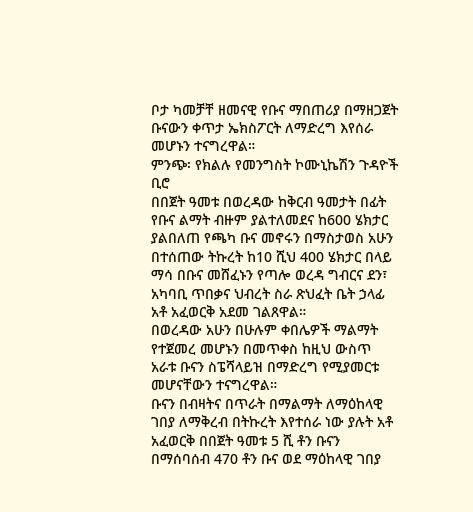ቦታ ካመቻቸ ዘመናዊ የቡና ማበጠሪያ በማዘጋጀት ቡናውን ቀጥታ ኤክስፖርት ለማድረግ እየሰራ መሆኑን ተናግረዋል።
ምንጭ፡ የክልሉ የመንግስት ኮሙኒኬሽን ጉዳዮች ቢሮ
በበጀት ዓመቱ በወረዳው ከቅርብ ዓመታት በፊት የቡና ልማት ብዙም ያልተለመደና ከ600 ሄክታር ያልበለጠ የጫካ ቡና መኖሩን በማስታወስ አሁን በተሰጠው ትኩረት ከ10 ሺህ 400 ሄክታር በላይ ማሳ በቡና መሸፈኑን የጣሎ ወረዳ ግብርና ደን፣ አካባቢ ጥበቃና ህብረት ስራ ጽህፈት ቤት ኃላፊ አቶ አፈወርቅ አደመ ገልጸዋል።
በወረዳው አሁን በሁሉም ቀበሌዎች ማልማት የተጀመረ መሆኑን በመጥቀስ ከዚህ ውስጥ አራቱ ቡናን ስፔሻላይዝ በማድረግ የሚያመርቱ መሆናቸውን ተናግረዋል።
ቡናን በብዛትና በጥራት በማልማት ለማዕከላዊ ገበያ ለማቅረብ በትኩረት እየተሰራ ነው ያሉት አቶ አፈወርቅ በበጀት ዓመቱ 5 ሺ ቶን ቡናን በማሰባሰብ 470 ቶን ቡና ወደ ማዕከላዊ ገበያ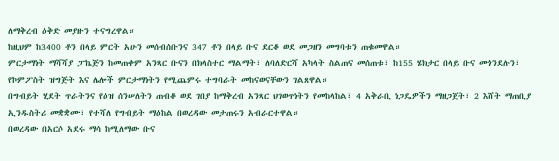ለማቅረብ ዕቅድ መያዙን ተናግረዋል።
ከዚህም ከ3400 ቶን በላይ ምርት አሁን መሰብሰቡንና 347 ቶን በላይ ቡና ደርቆ ወደ መጋዘን መግባቱን ጠቁመዋል።
ምርታማነት ማሻሻያ ፓኬጅን ከመጠቀም አንጻር ቡናን በክላስተር ማልማት፣ ለባለድርሻ አካላት ስልጠና መሰጠቱ፣ ከ155 ሄክታር በላይ ቡና መጎንደሉን፣ የኮምፖስት ዝግጅት እና ሌሎች ምርታማነትን የሚጨምሩ ተግባራት መከናወናቸውን ገልጸዋል።
በግብይት ሂደት ጥራትንና የዕዝ ሰንሠለትን ጠብቆ ወደ ገበያ ከማቅረብ አንጻር ህገወጥነትን የመከላከል፣ 4 አቅራቢ ነጋዴዎችን ማዘጋጀት፣ 2 እሸት ማጠቢያ ኢንዱስትሪ መቋቋሙ፣ የተሻለ የግብይት ማዕከል በወረዳው መታጠሩን አብራርተዋል።
በወረዳው በአርሶ አደሩ ማሳ ከሚለማው ቡና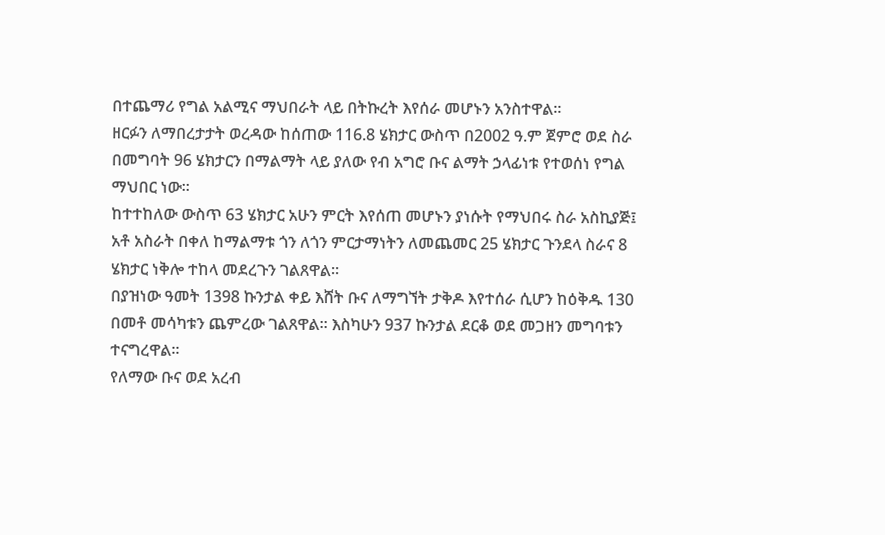በተጨማሪ የግል አልሚና ማህበራት ላይ በትኩረት እየሰራ መሆኑን አንስተዋል።
ዘርፉን ለማበረታታት ወረዳው ከሰጠው 116.8 ሄክታር ውስጥ በ2002 ዓ.ም ጀምሮ ወደ ስራ በመግባት 96 ሄክታርን በማልማት ላይ ያለው የብ አግሮ ቡና ልማት ኃላፊነቱ የተወሰነ የግል ማህበር ነው።
ከተተከለው ውስጥ 63 ሄክታር አሁን ምርት እየሰጠ መሆኑን ያነሱት የማህበሩ ስራ አስኪያጅ፤ አቶ አስራት በቀለ ከማልማቱ ጎን ለጎን ምርታማነትን ለመጨመር 25 ሄክታር ጉንደላ ስራና 8 ሄክታር ነቅሎ ተከላ መደረጉን ገልጸዋል።
በያዝነው ዓመት 1398 ኩንታል ቀይ እሸት ቡና ለማግኘት ታቅዶ እየተሰራ ሲሆን ከዕቅዱ 130 በመቶ መሳካቱን ጨምረው ገልጸዋል። እስካሁን 937 ኩንታል ደርቆ ወደ መጋዘን መግባቱን ተናግረዋል።
የለማው ቡና ወደ አረብ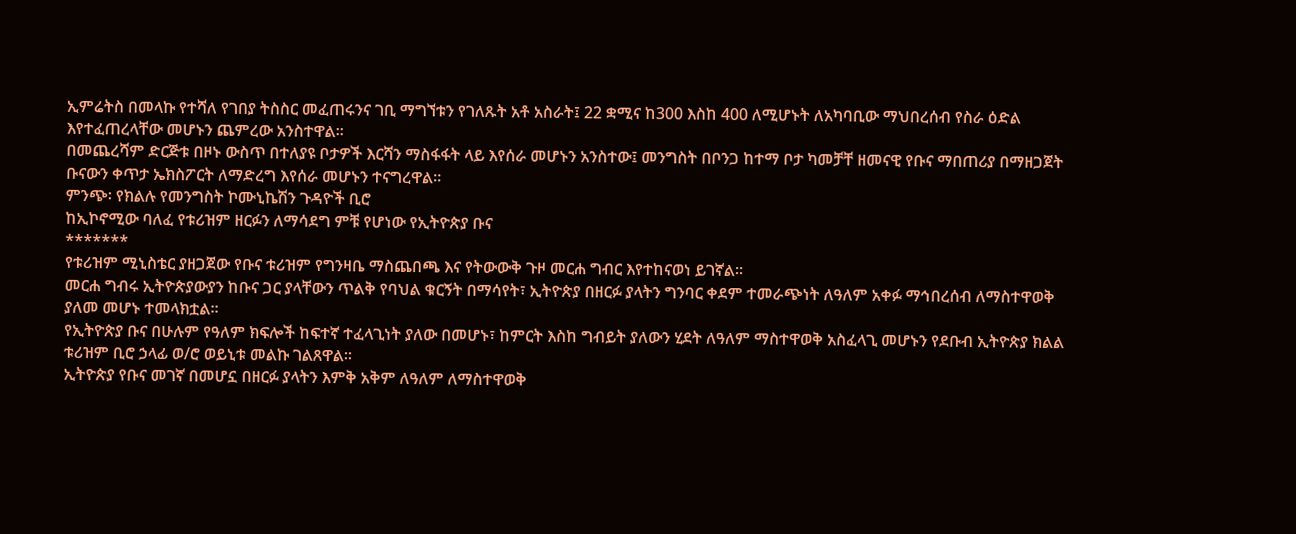ኢምሬትስ በመላኩ የተሻለ የገበያ ትስስር መፈጠሩንና ገቢ ማግኘቱን የገለጹት አቶ አስራት፤ 22 ቋሚና ከ300 እስከ 400 ለሚሆኑት ለአካባቢው ማህበረሰብ የስራ ዕድል እየተፈጠረላቸው መሆኑን ጨምረው አንስተዋል።
በመጨረሻም ድርጅቱ በዞኑ ውስጥ በተለያዩ ቦታዎች እርሻን ማስፋፋት ላይ እየሰራ መሆኑን አንስተው፤ መንግስት በቦንጋ ከተማ ቦታ ካመቻቸ ዘመናዊ የቡና ማበጠሪያ በማዘጋጀት ቡናውን ቀጥታ ኤክስፖርት ለማድረግ እየሰራ መሆኑን ተናግረዋል።
ምንጭ፡ የክልሉ የመንግስት ኮሙኒኬሽን ጉዳዮች ቢሮ
ከኢኮኖሚው ባለፈ የቱሪዝም ዘርፉን ለማሳደግ ምቹ የሆነው የኢትዮጵያ ቡና
*******
የቱሪዝም ሚኒስቴር ያዘጋጀው የቡና ቱሪዝም የግንዛቤ ማስጨበጫ እና የትውውቅ ጉዞ መርሐ ግብር እየተከናወነ ይገኛል።
መርሐ ግብሩ ኢትዮጵያውያን ከቡና ጋር ያላቸውን ጥልቅ የባህል ቁርኝት በማሳየት፣ ኢትዮጵያ በዘርፉ ያላትን ግንባር ቀደም ተመራጭነት ለዓለም አቀፉ ማኅበረሰብ ለማስተዋወቅ ያለመ መሆኑ ተመላክቷል።
የኢትዮጵያ ቡና በሁሉም የዓለም ክፍሎች ከፍተኛ ተፈላጊነት ያለው በመሆኑ፣ ከምርት እስከ ግብይት ያለውን ሂደት ለዓለም ማስተዋወቅ አስፈላጊ መሆኑን የደቡብ ኢትዮጵያ ክልል ቱሪዝም ቢሮ ኃላፊ ወ/ሮ ወይኒቱ መልኩ ገልጸዋል።
ኢትዮጵያ የቡና መገኛ በመሆኗ በዘርፉ ያላትን እምቅ አቅም ለዓለም ለማስተዋወቅ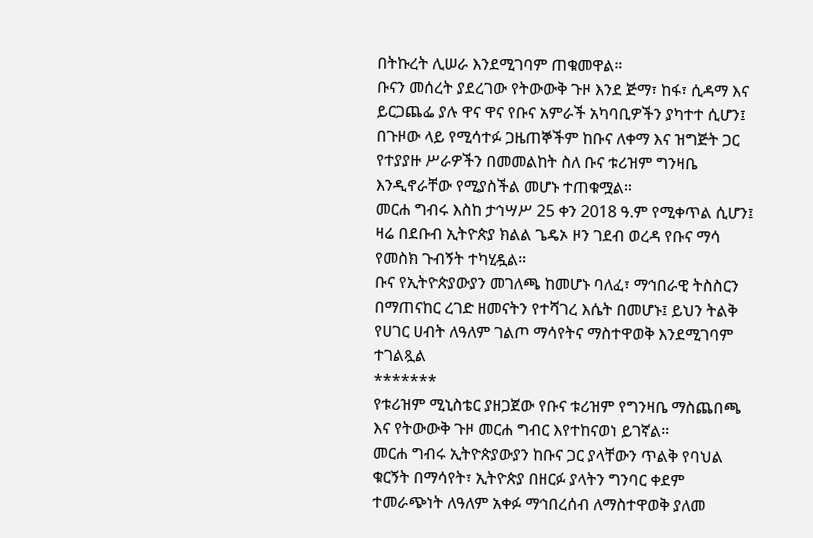በትኩረት ሊሠራ እንደሚገባም ጠቁመዋል።
ቡናን መሰረት ያደረገው የትውውቅ ጉዞ እንደ ጅማ፣ ከፋ፣ ሲዳማ እና ይርጋጨፌ ያሉ ዋና ዋና የቡና አምራች አካባቢዎችን ያካተተ ሲሆን፤ በጉዞው ላይ የሚሳተፉ ጋዜጠኞችም ከቡና ለቀማ እና ዝግጅት ጋር የተያያዙ ሥራዎችን በመመልከት ስለ ቡና ቱሪዝም ግንዛቤ እንዲኖራቸው የሚያስችል መሆኑ ተጠቁሟል።
መርሐ ግብሩ እስከ ታኅሣሥ 25 ቀን 2018 ዓ.ም የሚቀጥል ሲሆን፤ ዛሬ በደቡብ ኢትዮጵያ ክልል ጌዴኦ ዞን ገደብ ወረዳ የቡና ማሳ የመስክ ጉብኝት ተካሂዷል።
ቡና የኢትዮጵያውያን መገለጫ ከመሆኑ ባለፈ፣ ማኅበራዊ ትስስርን በማጠናከር ረገድ ዘመናትን የተሻገረ እሴት በመሆኑ፤ ይህን ትልቅ የሀገር ሀብት ለዓለም ገልጦ ማሳየትና ማስተዋወቅ እንደሚገባም ተገልጿል
*******
የቱሪዝም ሚኒስቴር ያዘጋጀው የቡና ቱሪዝም የግንዛቤ ማስጨበጫ እና የትውውቅ ጉዞ መርሐ ግብር እየተከናወነ ይገኛል።
መርሐ ግብሩ ኢትዮጵያውያን ከቡና ጋር ያላቸውን ጥልቅ የባህል ቁርኝት በማሳየት፣ ኢትዮጵያ በዘርፉ ያላትን ግንባር ቀደም ተመራጭነት ለዓለም አቀፉ ማኅበረሰብ ለማስተዋወቅ ያለመ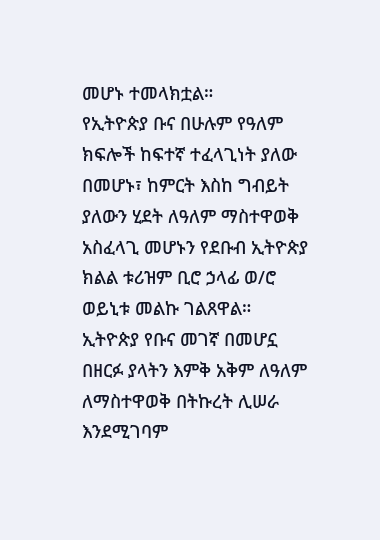መሆኑ ተመላክቷል።
የኢትዮጵያ ቡና በሁሉም የዓለም ክፍሎች ከፍተኛ ተፈላጊነት ያለው በመሆኑ፣ ከምርት እስከ ግብይት ያለውን ሂደት ለዓለም ማስተዋወቅ አስፈላጊ መሆኑን የደቡብ ኢትዮጵያ ክልል ቱሪዝም ቢሮ ኃላፊ ወ/ሮ ወይኒቱ መልኩ ገልጸዋል።
ኢትዮጵያ የቡና መገኛ በመሆኗ በዘርፉ ያላትን እምቅ አቅም ለዓለም ለማስተዋወቅ በትኩረት ሊሠራ እንደሚገባም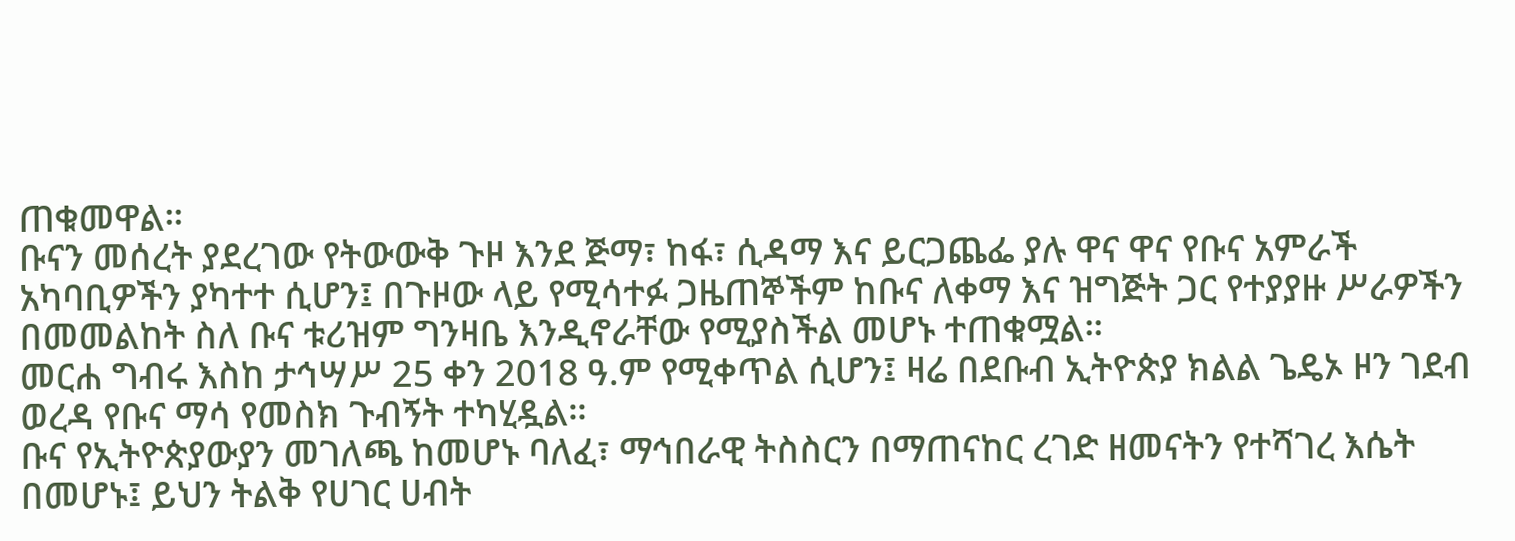ጠቁመዋል።
ቡናን መሰረት ያደረገው የትውውቅ ጉዞ እንደ ጅማ፣ ከፋ፣ ሲዳማ እና ይርጋጨፌ ያሉ ዋና ዋና የቡና አምራች አካባቢዎችን ያካተተ ሲሆን፤ በጉዞው ላይ የሚሳተፉ ጋዜጠኞችም ከቡና ለቀማ እና ዝግጅት ጋር የተያያዙ ሥራዎችን በመመልከት ስለ ቡና ቱሪዝም ግንዛቤ እንዲኖራቸው የሚያስችል መሆኑ ተጠቁሟል።
መርሐ ግብሩ እስከ ታኅሣሥ 25 ቀን 2018 ዓ.ም የሚቀጥል ሲሆን፤ ዛሬ በደቡብ ኢትዮጵያ ክልል ጌዴኦ ዞን ገደብ ወረዳ የቡና ማሳ የመስክ ጉብኝት ተካሂዷል።
ቡና የኢትዮጵያውያን መገለጫ ከመሆኑ ባለፈ፣ ማኅበራዊ ትስስርን በማጠናከር ረገድ ዘመናትን የተሻገረ እሴት በመሆኑ፤ ይህን ትልቅ የሀገር ሀብት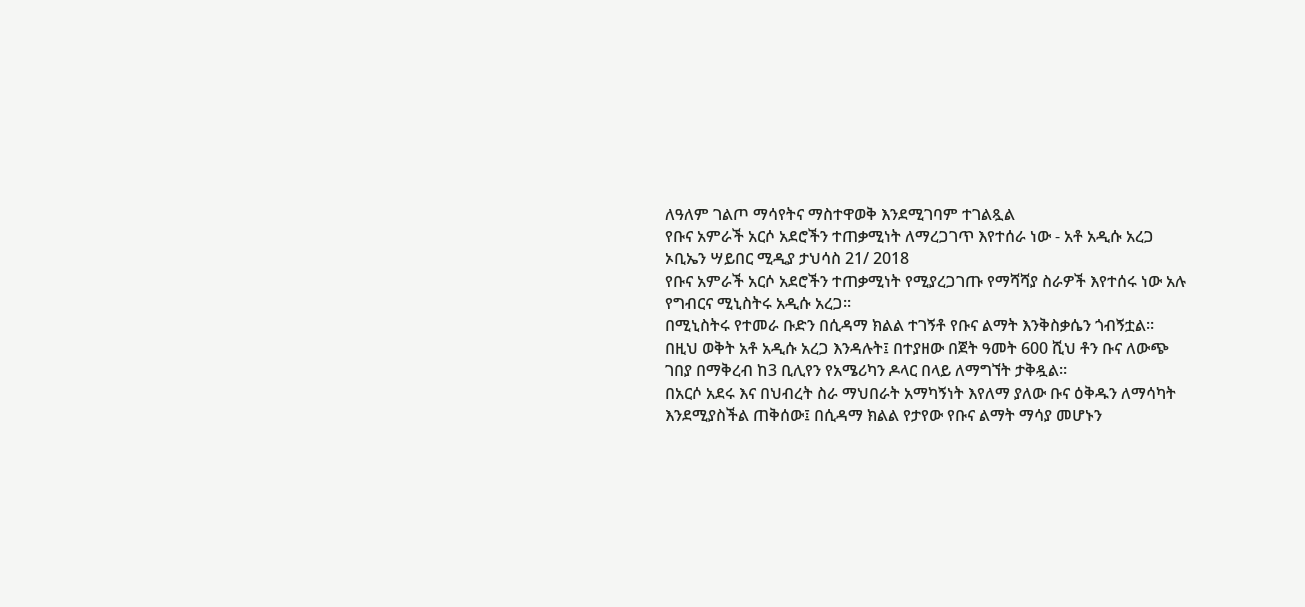ለዓለም ገልጦ ማሳየትና ማስተዋወቅ እንደሚገባም ተገልጿል
የቡና አምራች አርሶ አደሮችን ተጠቃሚነት ለማረጋገጥ እየተሰራ ነው - አቶ አዲሱ አረጋ
ኦቢኤን ሣይበር ሚዲያ ታህሳስ 21/ 2018
የቡና አምራች አርሶ አደሮችን ተጠቃሚነት የሚያረጋገጡ የማሻሻያ ስራዎች እየተሰሩ ነው አሉ የግብርና ሚኒስትሩ አዲሱ አረጋ፡፡
በሚኒስትሩ የተመራ ቡድን በሲዳማ ክልል ተገኝቶ የቡና ልማት እንቅስቃሴን ጎብኝቷል።
በዚህ ወቅት አቶ አዲሱ አረጋ እንዳሉት፤ በተያዘው በጀት ዓመት 600 ሺህ ቶን ቡና ለውጭ ገበያ በማቅረብ ከ3 ቢሊየን የአሜሪካን ዶላር በላይ ለማግኘት ታቅዷል።
በአርሶ አደሩ እና በህብረት ስራ ማህበራት አማካኝነት እየለማ ያለው ቡና ዕቅዱን ለማሳካት እንደሚያስችል ጠቅሰው፤ በሲዳማ ክልል የታየው የቡና ልማት ማሳያ መሆኑን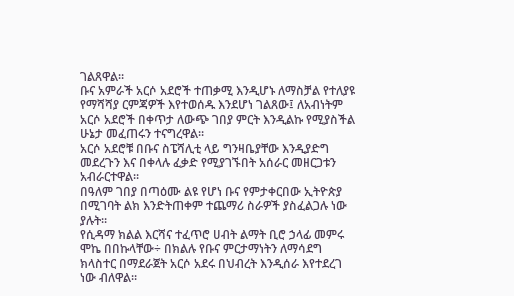ገልጸዋል።
ቡና አምራች አርሶ አደሮች ተጠቃሚ እንዲሆኑ ለማስቻል የተለያዩ የማሻሻያ ርምጃዎች እየተወሰዱ እንደሆነ ገልጸው፤ ለአብነትም አርሶ አደሮች በቀጥታ ለውጭ ገበያ ምርት እንዲልኩ የሚያስችል ሁኔታ መፈጠሩን ተናግረዋል።
አርሶ አደሮቹ በቡና ስፔሻሊቲ ላይ ግንዛቤያቸው እንዲያድግ መደረጉን እና በቀላሉ ፈቃድ የሚያገኙበት አሰራር መዘርጋቱን አብራርተዋል፡፡
በዓለም ገበያ በጣዕሙ ልዩ የሆነ ቡና የምታቀርበው ኢትዮጵያ በሚገባት ልክ እንድትጠቀም ተጨማሪ ስራዎች ያስፈልጋሉ ነው ያሉት።
የሲዳማ ክልል እርሻና ተፈጥሮ ሀብት ልማት ቢሮ ኃላፊ መምሩ ሞኬ በበኩላቸው÷ በክልሉ የቡና ምርታማነትን ለማሳደግ ክላስተር በማደራጀት አርሶ አደሩ በህብረት እንዲሰራ እየተደረገ ነው ብለዋል።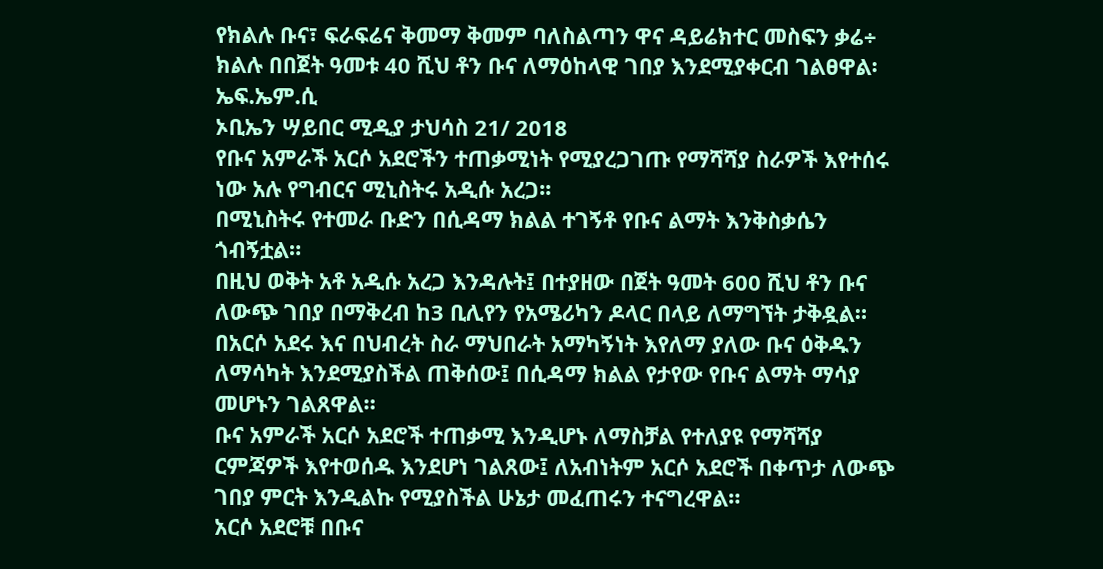የክልሉ ቡና፣ ፍራፍሬና ቅመማ ቅመም ባለስልጣን ዋና ዳይሬክተር መስፍን ቃሬ÷ ክልሉ በበጀት ዓመቱ 40 ሺህ ቶን ቡና ለማዕከላዊ ገበያ እንደሚያቀርብ ገልፀዋል፡ ኤፍ.ኤም.ሲ
ኦቢኤን ሣይበር ሚዲያ ታህሳስ 21/ 2018
የቡና አምራች አርሶ አደሮችን ተጠቃሚነት የሚያረጋገጡ የማሻሻያ ስራዎች እየተሰሩ ነው አሉ የግብርና ሚኒስትሩ አዲሱ አረጋ፡፡
በሚኒስትሩ የተመራ ቡድን በሲዳማ ክልል ተገኝቶ የቡና ልማት እንቅስቃሴን ጎብኝቷል።
በዚህ ወቅት አቶ አዲሱ አረጋ እንዳሉት፤ በተያዘው በጀት ዓመት 600 ሺህ ቶን ቡና ለውጭ ገበያ በማቅረብ ከ3 ቢሊየን የአሜሪካን ዶላር በላይ ለማግኘት ታቅዷል።
በአርሶ አደሩ እና በህብረት ስራ ማህበራት አማካኝነት እየለማ ያለው ቡና ዕቅዱን ለማሳካት እንደሚያስችል ጠቅሰው፤ በሲዳማ ክልል የታየው የቡና ልማት ማሳያ መሆኑን ገልጸዋል።
ቡና አምራች አርሶ አደሮች ተጠቃሚ እንዲሆኑ ለማስቻል የተለያዩ የማሻሻያ ርምጃዎች እየተወሰዱ እንደሆነ ገልጸው፤ ለአብነትም አርሶ አደሮች በቀጥታ ለውጭ ገበያ ምርት እንዲልኩ የሚያስችል ሁኔታ መፈጠሩን ተናግረዋል።
አርሶ አደሮቹ በቡና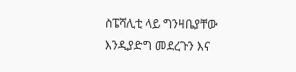ስፔሻሊቲ ላይ ግንዛቤያቸው እንዲያድግ መደረጉን እና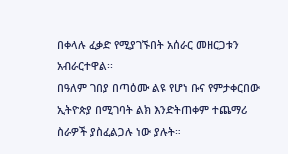በቀላሉ ፈቃድ የሚያገኙበት አሰራር መዘርጋቱን አብራርተዋል፡፡
በዓለም ገበያ በጣዕሙ ልዩ የሆነ ቡና የምታቀርበው ኢትዮጵያ በሚገባት ልክ እንድትጠቀም ተጨማሪ ስራዎች ያስፈልጋሉ ነው ያሉት።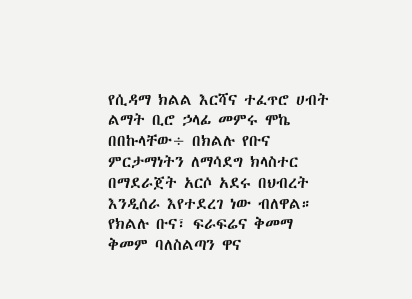የሲዳማ ክልል እርሻና ተፈጥሮ ሀብት ልማት ቢሮ ኃላፊ መምሩ ሞኬ በበኩላቸው÷ በክልሉ የቡና ምርታማነትን ለማሳደግ ክላስተር በማደራጀት አርሶ አደሩ በህብረት እንዲሰራ እየተደረገ ነው ብለዋል።
የክልሉ ቡና፣ ፍራፍሬና ቅመማ ቅመም ባለስልጣን ዋና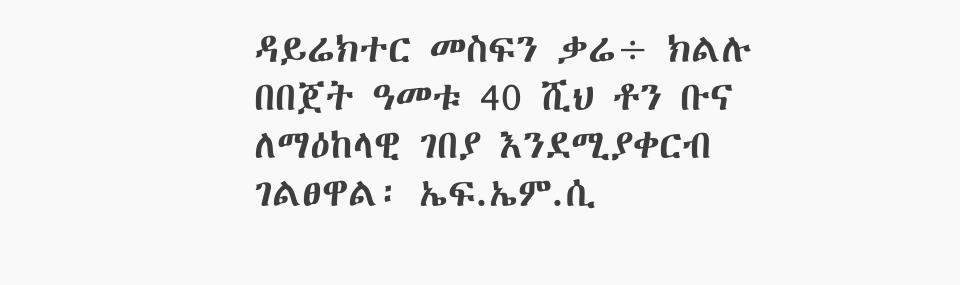ዳይሬክተር መስፍን ቃሬ÷ ክልሉ በበጀት ዓመቱ 40 ሺህ ቶን ቡና ለማዕከላዊ ገበያ እንደሚያቀርብ ገልፀዋል፡ ኤፍ.ኤም.ሲ